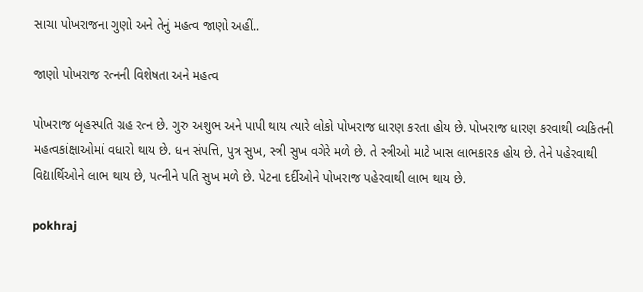સાચા પોખરાજના ગુણો અને તેનું મહત્વ જાણો અહીં..

જાણો પોખરાજ રત્નની વિશેષતા અને મહત્વ

પોખરાજ બૃહસ્પતિ ગ્રહ રત્ન છે. ગુરુ અશુભ અને પાપી થાય ત્યારે લોકો પોખરાજ ધારણ કરતા હોય છે. પોખરાજ ધારણ કરવાથી વ્યકિતની મહત્વકાંક્ષાઓમાં વધારો થાય છે. ધન સંપત્તિ, પુત્ર સુખ, સ્ત્રી સુખ વગેરે મળે છે. તે સ્ત્રીઓ માટે ખાસ લાભકારક હોય છે. તેને પહેરવાથી વિદ્યાર્થિઓને લાભ થાય છે, પત્નીને પતિ સુખ મળે છે. પેટના દર્દીઓને પોખરાજ પહેરવાથી લાભ થાય છે.

pokhraj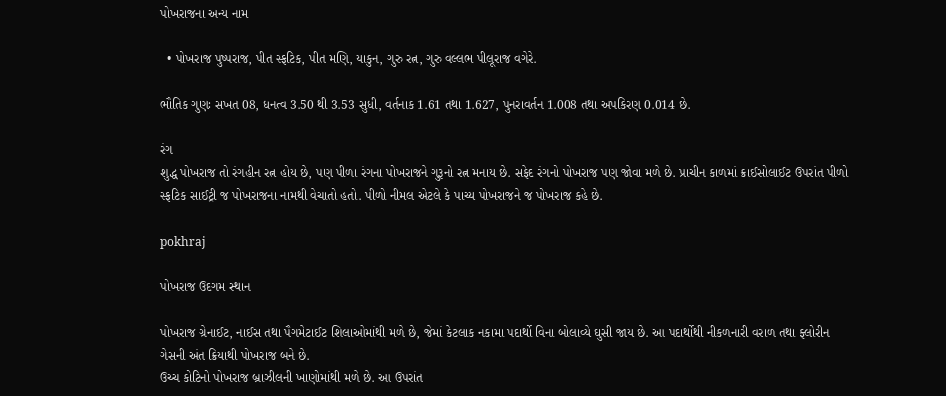પોખરાજના અન્ય નામ

  • પોખરાજ પુષ્પરાજ, પીત સ્ફટિક, પીત મણિ, યાકુન, ગુરુ રત્ન, ગુરુ વલ્લભ પીલૂરાજ વગેરે.

ભૌતિક ગુણઃ સખત 08, ધનત્વ 3.50 થી 3.53 સુધી, વર્તનાક 1.61 તથા 1.627, પુનરાવર્તન 1.008 તથા અપકિરણ 0.014 છે.

રંગ
શુદ્ધ પોખરાજ તો રંગહીન રત્ન હોય છે, પણ પીળા રંગના પોખરાજને ગુરૂનો રત્ન મનાય છે. સફેદ રંગનો પોખરાજ પણ જોવા મળે છે. પ્રાચીન કાળમાં ક્રાઈસોલાઈટ ઉપરાંત પીળો સ્ફટિક સાઈટ્રી જ પોખરાજના નામથી વેચાતો હતો. પીળો નીમલ એટલે કે પાચ્ય પોખરાજને જ પોખરાજ કહે છે.

pokhraj

પોખરાજ ઉદગમ સ્થાન

પોખરાજ ગ્રેનાઈટ, નાઈસ તથા પૈગમેટાઈટ શિલાઓમાંથી મળે છે, જેમાં કેટલાક નકામા પદાર્થો વિના બોલાવ્યે ઘુસી જાય છે. આ પદાર્થોથી નીકળનારી વરાળ તથા ફ્લોરીન ગેસની અંત ક્રિયાથી પોખરાજ બને છે.
ઉચ્ચ કોટિનો પોખરાજ બ્રાઝીલની ખાણોમાંથી મળે છે. આ ઉપરાંત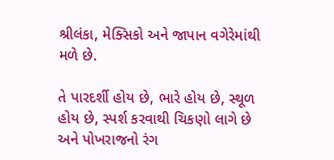શ્રીલંકા, મેક્સિકો અને જાપાન વગેરેમાંથી મળે છે.

તે પારદર્શી હોય છે, ભારે હોય છે, સ્થૂળ હોય છે, સ્પર્શ કરવાથી ચિકણો લાગે છે અને પોખરાજનો રંગ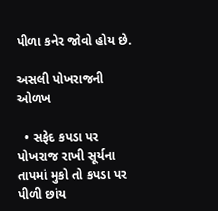પીળા કનેર જોવો હોય છે.

અસલી પોખરાજની ઓળખ

  • સફેદ કપડા પર પોખરાજ રાખી સૂર્યના તાપમાં મુકો તો કપડા પર પીળી છાંય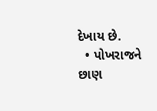દેખાય છે.
  • પોખરાજને છાણ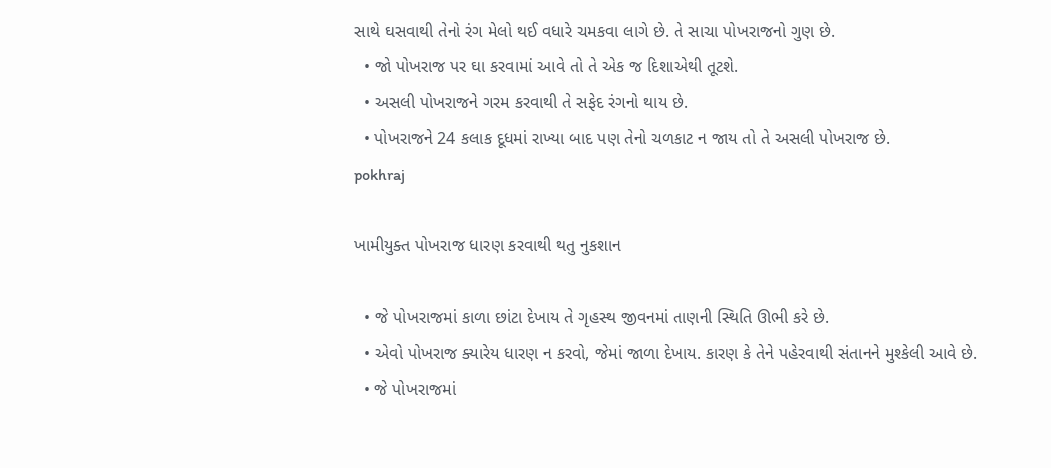સાથે ઘસવાથી તેનો રંગ મેલો થઈ વધારે ચમકવા લાગે છે. તે સાચા પોખરાજનો ગુણ છે.
  • જો પોખરાજ પર ઘા કરવામાં આવે તો તે એક જ દિશાએથી તૂટશે.
  • અસલી પોખરાજને ગરમ કરવાથી તે સફેદ રંગનો થાય છે.
  • પોખરાજને 24 કલાક દૂધમાં રાખ્યા બાદ પણ તેનો ચળકાટ ન જાય તો તે અસલી પોખરાજ છે.
pokhraj

ખામીયુક્ત પોખરાજ ધારણ કરવાથી થતુ નુકશાન

  • જે પોખરાજમાં કાળા છાંટા દેખાય તે ગૃહસ્થ જીવનમાં તાણની સ્થિતિ ઊભી કરે છે.
  • એવો પોખરાજ ક્યારેય ધારણ ન કરવો, જેમાં જાળા દેખાય. કારણ કે તેને પહેરવાથી સંતાનને મુશ્કેલી આવે છે.
  • જે પોખરાજમાં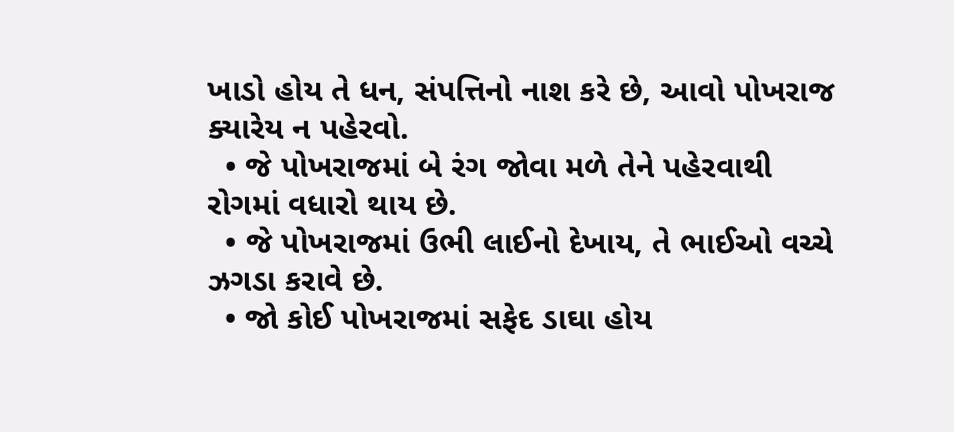ખાડો હોય તે ધન, સંપત્તિનો નાશ કરે છે, આવો પોખરાજ ક્યારેય ન પહેરવો.
  • જે પોખરાજમાં બે રંગ જોવા મળે તેને પહેરવાથી રોગમાં વધારો થાય છે.
  • જે પોખરાજમાં ઉભી લાઈનો દેખાય, તે ભાઈઓ વચ્ચે ઝગડા કરાવે છે.
  • જો કોઈ પોખરાજમાં સફેદ ડાઘા હોય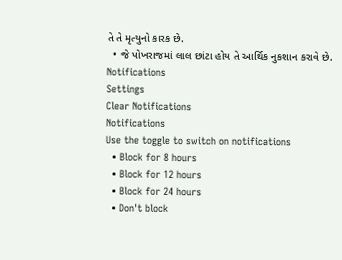તે તે મૃત્યુનો કારક છે.
  • જે પોખરાજમાં લાલ છાંટા હોય તે આર્થિક નુકશાન કરાવે છે.
Notifications
Settings
Clear Notifications
Notifications
Use the toggle to switch on notifications
  • Block for 8 hours
  • Block for 12 hours
  • Block for 24 hours
  • Don't block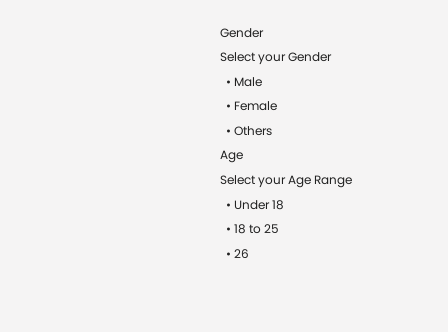Gender
Select your Gender
  • Male
  • Female
  • Others
Age
Select your Age Range
  • Under 18
  • 18 to 25
  • 26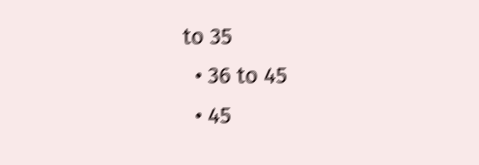to 35
  • 36 to 45
  • 45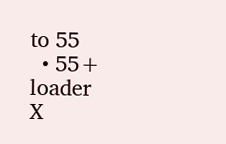to 55
  • 55+
loader
X